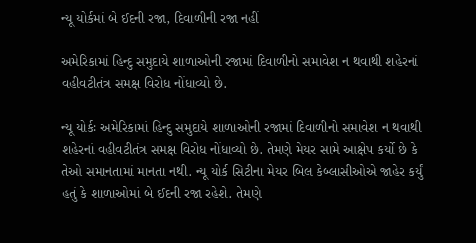ન્યૂ યોર્કમાં બે ઈદની રજા, દિવાળીની રજા નહીં

અમેરિકામાં હિન્દુ સમુદાયે શાળાઓની રજામાં દિવાળીનો સમાવેશ ન થવાથી શહેરનાં વહીવટીતંત્ર સમક્ષ વિરોધ નોંધાવ્યો છે.

ન્યૂ યોર્કઃ અમેરિકામાં હિન્દુ સમુદાયે શાળાઓની રજામાં દિવાળીનો સમાવેશ ન થવાથી શહેરનાં વહીવટીતંત્ર સમક્ષ વિરોધ નોંધાવ્યો છે. તેમણે મેયર સામે આક્ષેપ કર્યો છે કે તેઓ સમાનતામાં માનતા નથી. ન્યૂ યોર્ક સિટીના મેયર બિલ કેબ્લાસીઓએ જાહેર કર્યું હતું કે શાળાઓમાં બે ઈદની રજા રહેશે. તેમણે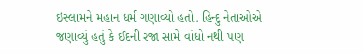ઇસ્લામને મહાન ધર્મ ગણાવ્યો હતો. હિન્દુ નેતાઓએ જણાવ્યું હતું કે ઈદની રજા સામે વાંધો નથી પણ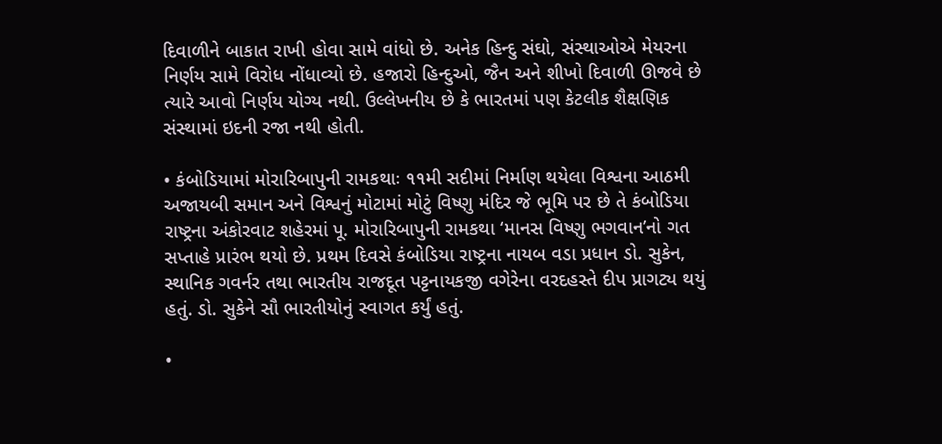દિવાળીને બાકાત રાખી હોવા સામે વાંધો છે. અનેક હિન્દુ સંઘો, સંસ્થાઓએ મેયરના નિર્ણય સામે વિરોધ નોંધાવ્યો છે. હજારો હિન્દુઓ, જૈન અને શીખો દિવાળી ઊજવે છે ત્યારે આવો નિર્ણય યોગ્ય નથી. ઉલ્લેખનીય છે કે ભારતમાં પણ કેટલીક શૈક્ષણિક સંસ્થામાં ઇદની રજા નથી હોતી.

• કંબોડિયામાં મોરારિબાપુની રામકથાઃ ૧૧મી સદીમાં નિર્માણ થયેલા વિશ્વના આઠમી અજાયબી સમાન અને વિશ્વનું મોટામાં મોટું વિષ્ણુ મંદિર જે ભૂમિ પર છે તે કંબોડિયા રાષ્ટ્રના અંકોરવાટ શહેરમાં પૂ. મોરારિબાપુની રામકથા ‘માનસ વિષ્ણુ ભગવાન’નો ગત સપ્તાહે પ્રારંભ થયો છે. પ્રથમ દિવસે કંબોડિયા રાષ્ટ્રના નાયબ વડા પ્રધાન ડો. સુકેન, સ્થાનિક ગવર્નર તથા ભારતીય રાજદૂત પટ્ટનાયકજી વગેરેના વરદહસ્તે દીપ પ્રાગટ્ય થયું હતું. ડો. સુકેને સૌ ભારતીયોનું સ્વાગત કર્યું હતું.

•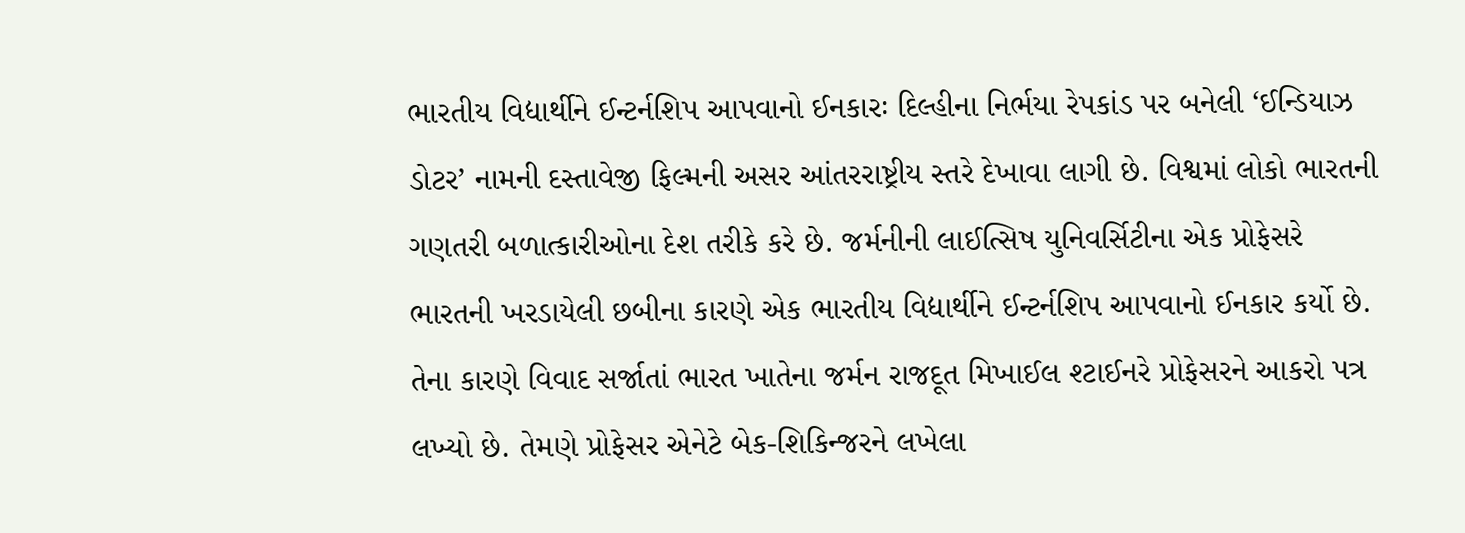ભારતીય વિદ્યાર્થીને ઈન્ટર્નશિપ આપવાનો ઈનકારઃ દિલ્હીના નિર્ભયા રેપકાંડ પર બનેલી ‘ઈન્ડિયાઝ ડોટર’ નામની દસ્તાવેજી ફિલ્મની અસર આંતરરાષ્ટ્રીય સ્તરે દેખાવા લાગી છે. વિશ્વમાં લોકો ભારતની ગણતરી બળાત્કારીઓના દેશ તરીકે કરે છે. જર્મનીની લાઈત્સિષ યુનિવર્સિટીના એક પ્રોફેસરે ભારતની ખરડાયેલી છબીના કારણે એક ભારતીય વિદ્યાર્થીને ઈન્ટર્નશિપ આપવાનો ઈનકાર કર્યો છે. તેના કારણે વિવાદ સર્જાતાં ભારત ખાતેના જર્મન રાજદૂત મિખાઈલ શ્ટાઈનરે પ્રોફેસરને આકરો પત્ર લખ્યો છે. તેમણે પ્રોફેસર એનેટે બેક-શિકિન્જરને લખેલા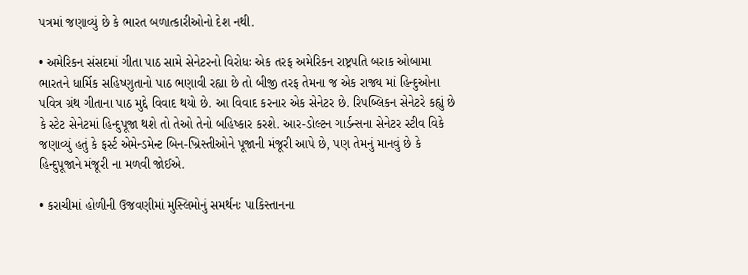પત્રમાં જણાવ્યું છે કે ભારત બળાત્કારીઓનો દેશ નથી.

• અમેરિકન સંસદમાં ગીતા પાઠ સામે સેનેટરનો વિરોધઃ એક તરફ અમેરિકન રાષ્ટ્રપતિ બરાક ઓબામા ભારતને ધાર્મિક સહિષ્ણુતાનો પાઠ ભણાવી રહ્યા છે તો બીજી તરફ તેમના જ એક રાજ્ય માં હિન્દુઓના પવિત્ર ગ્રંથ ગીતાના પાઠ મુદ્દે વિવાદ થયો છે. આ વિવાદ કરનાર એક સેનેટર છે. રિપબ્લિકન સેનેટરે કહ્યું છે કે સ્ટેટ સેનેટમાં હિન્દુપૂજા થશે તો તેઓ તેનો બહિષ્કાર કરશે. આર-ડોલ્ટન ગાર્ડન્સના સેનેટર સ્ટીવ વિકે જણાવ્યું હતું કે ફર્સ્ટ એમેન્ડમેન્ટ બિન-ખ્રિસ્તીઓને પૂજાની મંજૂરી આપે છે, પણ તેમનું માનવું છે કે હિન્દુપૂજાને મંજૂરી ના મળવી જોઈએ.

• કરાચીમાં હોળીની ઉજવણીમાં મુસ્લિમોનું સમર્થનઃ પાકિસ્તાનના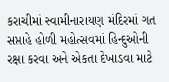કરાચીમાં સ્વામીનારાયણ મંદિરમાં ગત સપ્તાહે હોળી મહોત્સવમાં હિન્દુઓની રક્ષા કરવા અને એકતા દેખાડવા માટે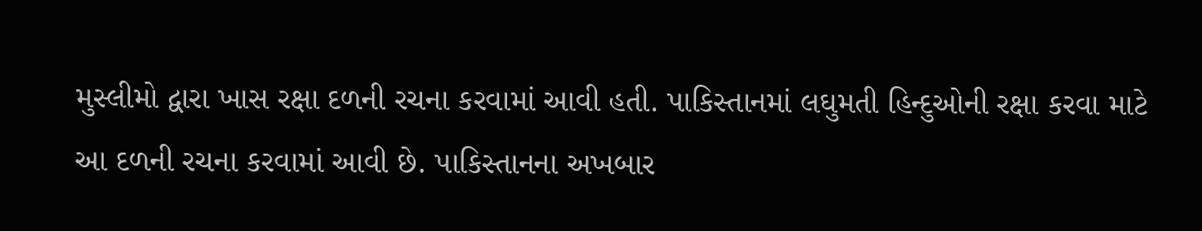મુસ્લીમો દ્વારા ખાસ રક્ષા દળની રચના કરવામાં આવી હતી. પાકિસ્તાનમાં લઘુમતી હિન્દુઓની રક્ષા કરવા માટે આ દળની રચના કરવામાં આવી છે. પાકિસ્તાનના અખબાર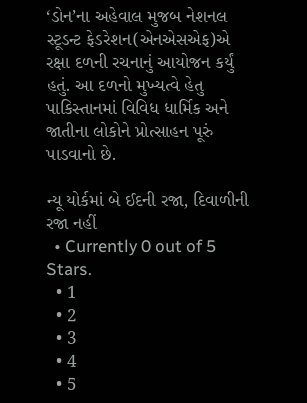‘ડોન’ના અહેવાલ મુજબ નેશનલ સ્ટૂડન્ટ ફેડરેશન(એનએસએફ)એ રક્ષા દળની રચનાનું આયોજન કર્યું હતું. આ દળનો મુખ્યત્વે હેતુ પાકિસ્તાનમાં વિવિધ ધાર્મિક અને જાતીના લોકોને પ્રોત્સાહન પૂરું પાડવાનો છે.

ન્યૂ યોર્કમાં બે ઈદની રજા, દિવાળીની રજા નહીં
  • Currently 0 out of 5 Stars.
  • 1
  • 2
  • 3
  • 4
  • 5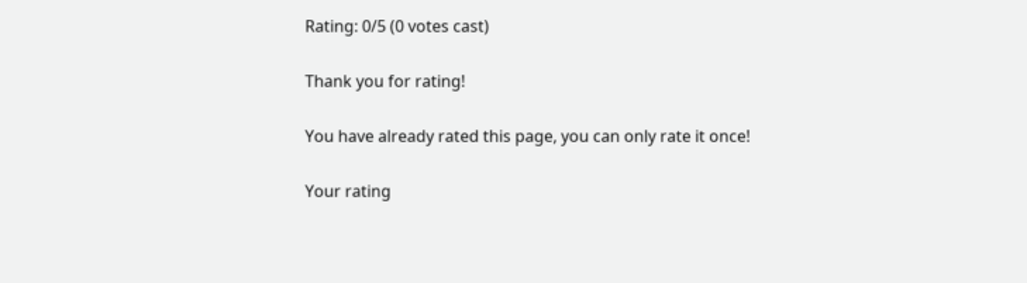Rating: 0/5 (0 votes cast)

Thank you for rating!

You have already rated this page, you can only rate it once!

Your rating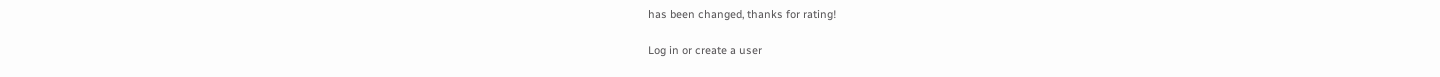has been changed, thanks for rating!

Log in or create a user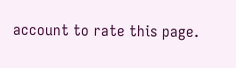account to rate this page.